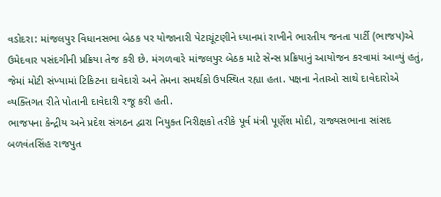વડોદરા: માંજલપુર વિધાનસભા બેઠક પર યોજાનારી પેટાચૂંટણીને ધ્યાનમાં રાખીને ભારતીય જનતા પાર્ટી (ભાજપ)એ ઉમેદવાર પસંદગીની પ્રક્રિયા તેજ કરી છે. મંગળવારે માંજલપુર બેઠક માટે સેન્સ પ્રક્રિયાનું આયોજન કરવામાં આવ્યું હતું, જેમાં મોટી સંખ્યામાં ટિકિટના દાવેદારો અને તેમના સમર્થકો ઉપસ્થિત રહ્યા હતા. પક્ષના નેતાઓ સાથે દાવેદારોએ વ્યક્તિગત રીતે પોતાની દાવેદારી રજૂ કરી હતી.
ભાજપના કેન્દ્રીય અને પ્રદેશ સંગઠન દ્વારા નિયુક્ત નિરીક્ષકો તરીકે પૂર્વ મંત્રી પૂર્ણેશ મોદી, રાજ્યસભાના સાંસદ બળવંતસિંહ રાજપુત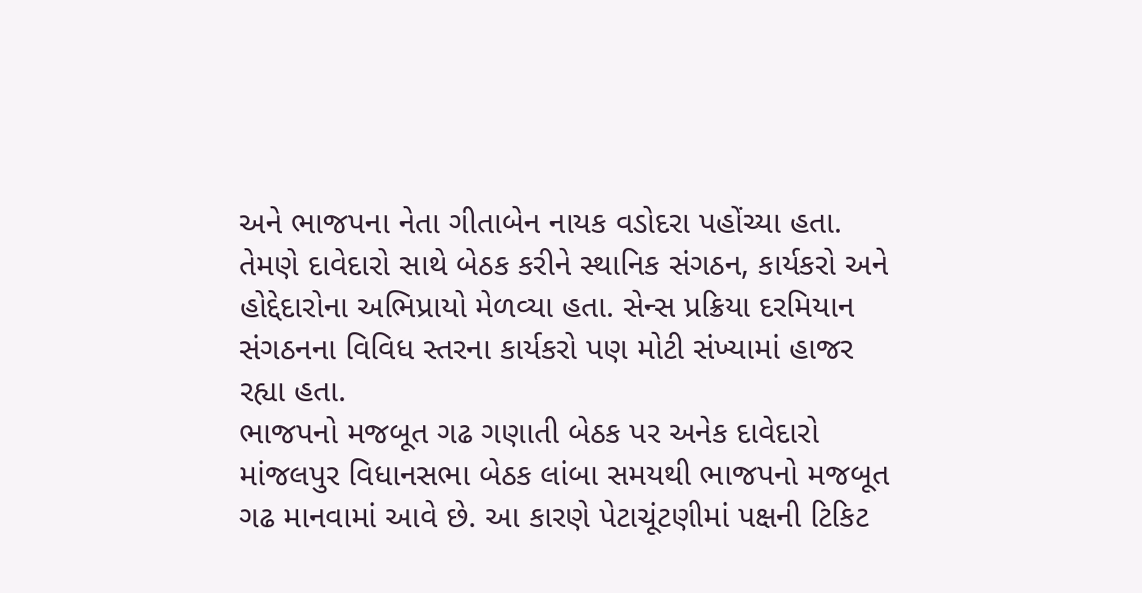અને ભાજપના નેતા ગીતાબેન નાયક વડોદરા પહોંચ્યા હતા. તેમણે દાવેદારો સાથે બેઠક કરીને સ્થાનિક સંગઠન, કાર્યકરો અને હોદ્દેદારોના અભિપ્રાયો મેળવ્યા હતા. સેન્સ પ્રક્રિયા દરમિયાન સંગઠનના વિવિધ સ્તરના કાર્યકરો પણ મોટી સંખ્યામાં હાજર રહ્યા હતા.
ભાજપનો મજબૂત ગઢ ગણાતી બેઠક પર અનેક દાવેદારો
માંજલપુર વિધાનસભા બેઠક લાંબા સમયથી ભાજપનો મજબૂત ગઢ માનવામાં આવે છે. આ કારણે પેટાચૂંટણીમાં પક્ષની ટિકિટ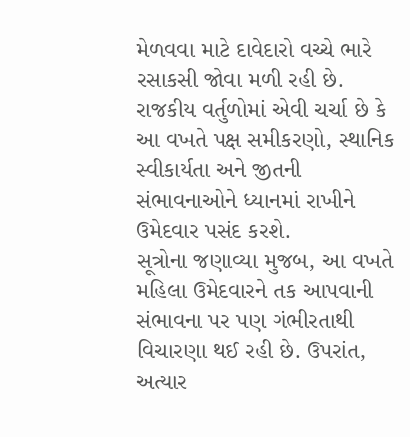મેળવવા માટે દાવેદારો વચ્ચે ભારે રસાકસી જોવા મળી રહી છે. રાજકીય વર્તુળોમાં એવી ચર્ચા છે કે આ વખતે પક્ષ સમીકરણો, સ્થાનિક સ્વીકાર્યતા અને જીતની સંભાવનાઓને ધ્યાનમાં રાખીને ઉમેદવાર પસંદ કરશે.
સૂત્રોના જણાવ્યા મુજબ, આ વખતે મહિલા ઉમેદવારને તક આપવાની સંભાવના પર પણ ગંભીરતાથી વિચારણા થઈ રહી છે. ઉપરાંત, અત્યાર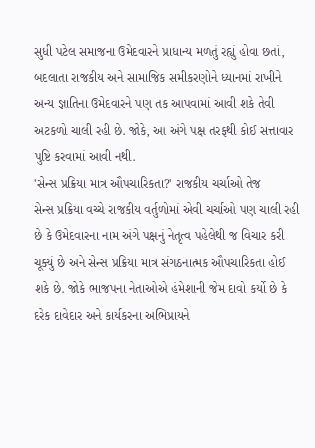સુધી પટેલ સમાજના ઉમેદવારને પ્રાધાન્ય મળતું રહ્યું હોવા છતાં, બદલાતા રાજકીય અને સામાજિક સમીકરણોને ધ્યાનમાં રાખીને અન્ય જ્ઞાતિના ઉમેદવારને પણ તક આપવામાં આવી શકે તેવી અટકળો ચાલી રહી છે. જોકે, આ અંગે પક્ષ તરફથી કોઈ સત્તાવાર પુષ્ટિ કરવામાં આવી નથી.
'સેન્સ પ્રક્રિયા માત્ર ઔપચારિકતા?' રાજકીય ચર્ચાઓ તેજ
સેન્સ પ્રક્રિયા વચ્ચે રાજકીય વર્તુળોમાં એવી ચર્ચાઓ પણ ચાલી રહી છે કે ઉમેદવારના નામ અંગે પક્ષનું નેતૃત્વ પહેલેથી જ વિચાર કરી ચૂક્યું છે અને સેન્સ પ્રક્રિયા માત્ર સંગઠનાત્મક ઔપચારિકતા હોઈ શકે છે. જોકે ભાજપના નેતાઓએ હંમેશાની જેમ દાવો કર્યો છે કે દરેક દાવેદાર અને કાર્યકરના અભિપ્રાયને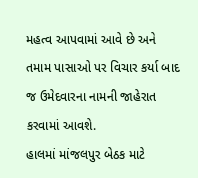મહત્વ આપવામાં આવે છે અને તમામ પાસાઓ પર વિચાર કર્યા બાદ જ ઉમેદવારના નામની જાહેરાત કરવામાં આવશે.
હાલમાં માંજલપુર બેઠક માટે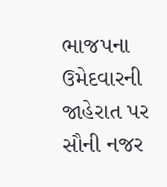ભાજપના ઉમેદવારની જાહેરાત પર સૌની નજર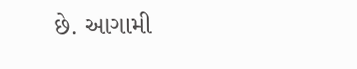છે. આગામી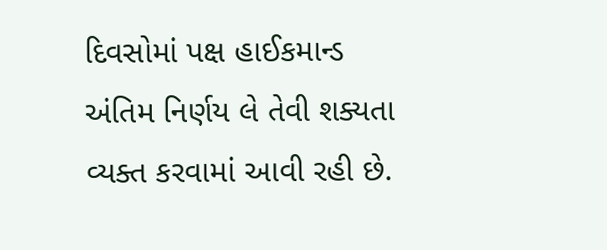દિવસોમાં પક્ષ હાઈકમાન્ડ અંતિમ નિર્ણય લે તેવી શક્યતા વ્યક્ત કરવામાં આવી રહી છે.